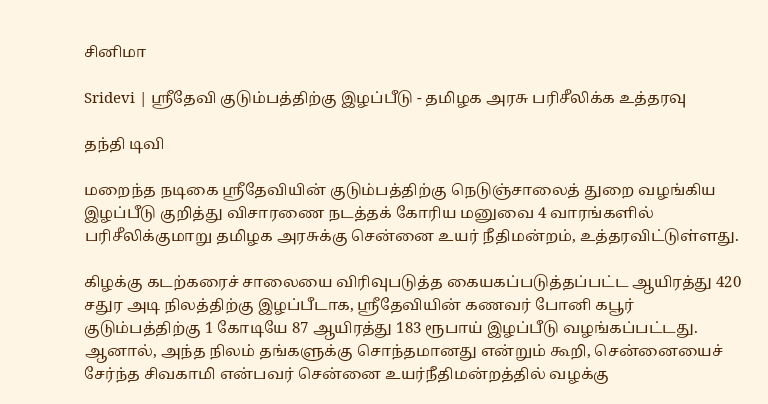சினிமா

Sridevi | ஸ்ரீதேவி குடும்பத்திற்கு இழப்பீடு - தமிழக அரசு பரிசீலிக்க உத்தரவு

தந்தி டிவி

மறைந்த நடிகை ஸ்ரீதேவியின் குடும்பத்திற்கு நெடுஞ்சாலைத் துறை வழங்கிய இழப்பீடு குறித்து விசாரணை நடத்தக் கோரிய மனுவை 4 வாரங்களில் பரிசீலிக்குமாறு தமிழக அரசுக்கு சென்னை உயர் நீதிமன்றம், உத்தரவிட்டுள்ளது.

கிழக்கு கடற்கரைச் சாலையை விரிவுபடுத்த கையகப்படுத்தப்பட்ட ஆயிரத்து 420 சதுர அடி நிலத்திற்கு இழப்பீடாக, ஸ்ரீதேவியின் கணவர் போனி கபூர் குடும்பத்திற்கு 1 கோடியே 87 ஆயிரத்து 183 ரூபாய் இழப்பீடு வழங்கப்பட்டது. ஆனால், அந்த நிலம் தங்களுக்கு சொந்தமானது என்றும் கூறி, சென்னையைச் சேர்ந்த சிவகாமி என்பவர் சென்னை உயர்நீதிமன்றத்தில் வழக்கு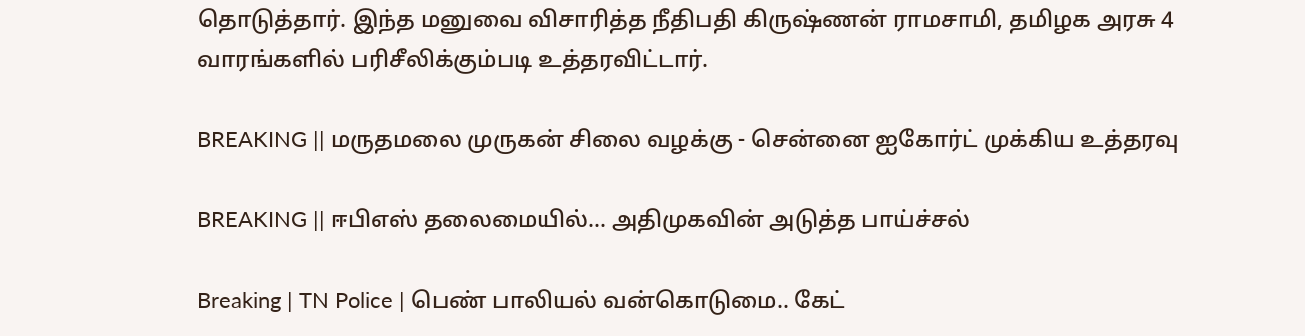தொடுத்தார். இந்த மனுவை விசாரித்த நீதிபதி கிருஷ்ணன் ராமசாமி, தமிழக அரசு 4 வாரங்களில் பரிசீலிக்கும்படி உத்தரவிட்டார்.

BREAKING || மருதமலை முருகன் சிலை வழக்கு - சென்னை ஐகோர்ட் முக்கிய உத்தரவு

BREAKING || ஈபிஎஸ் தலைமையில்... அதிமுகவின் அடுத்த பாய்ச்சல்

Breaking | TN Police | பெண் பாலியல் வன்கொடுமை.. கேட்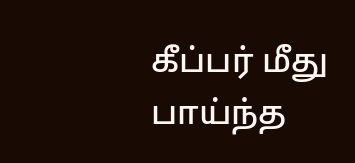கீப்பர் மீது பாய்ந்த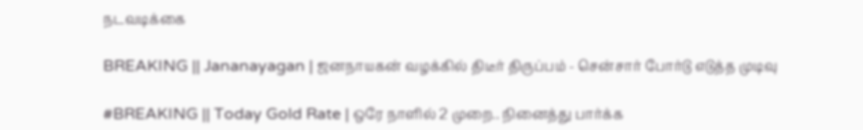நடவடிக்கை

BREAKING || Jananayagan | ஜனநாயகன் வழக்கில் திடீர் திருப்பம் - சென்சார் போர்டு எடுத்த முடிவு

#BREAKING || Today Gold Rate | ஒரே நாளில் 2 முறை.. நினைத்து பார்க்க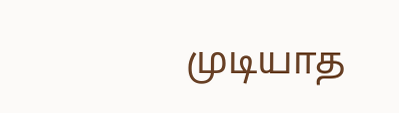முடியாத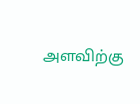அளவிற்கு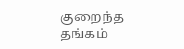குறைந்த தங்கம்